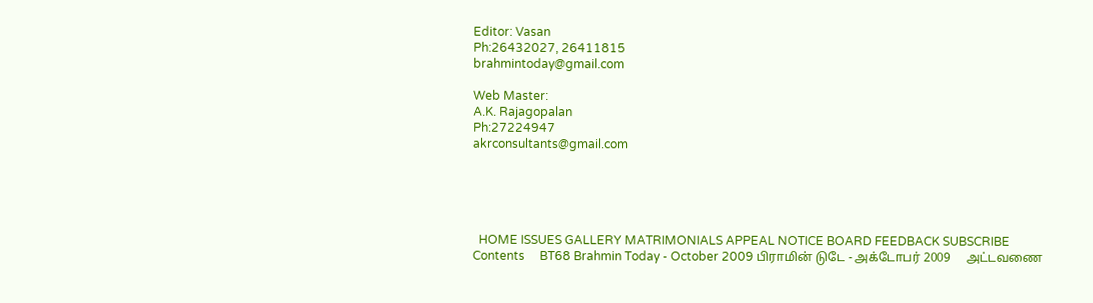Editor: Vasan
Ph:26432027, 26411815
brahmintoday@gmail.com

Web Master:
A.K. Rajagopalan
Ph:27224947
akrconsultants@gmail.com





  HOME ISSUES GALLERY MATRIMONIALS APPEAL NOTICE BOARD FEEDBACK SUBSCRIBE
Contents     BT68 Brahmin Today - October 2009 பிராமின் டுடே - அக்டோபர் 2009     அட்டவணை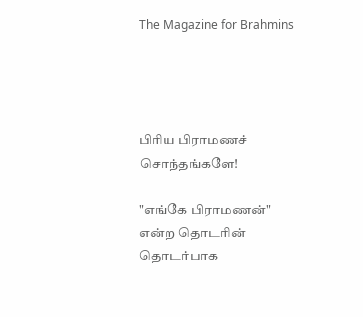The Magazine for Brahmins




பிரிய பிராமணச் சொந்தங்களே!

"எங்கே பிராமணன்" என்ற தொடரின் தொடர்பாக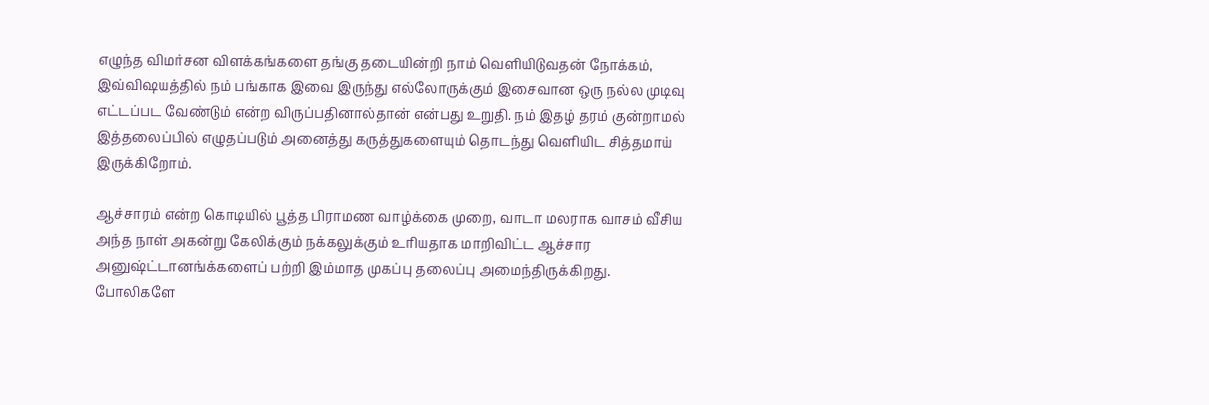எழுந்த விமர்சன விளக்கங்களை தங்கு தடையின்றி நாம் வெளியிடுவதன் நோக்கம், இவ்விஷயத்தில் நம் பங்காக இவை இருந்து எல்லோருக்கும் இசைவான ஒரு நல்ல முடிவு எட்டப்பட வேண்டும் என்ற விருப்பதினால்தான் என்பது உறுதி. நம் இதழ் தரம் குன்றாமல் இத்தலைப்பில் எழுதப்படும் அனைத்து கருத்துகளையும் தொடந்து வெளியிட சித்தமாய் இருக்கிறோம்.

ஆச்சாரம் என்ற கொடியில் பூத்த பிராமண வாழ்க்கை முறை, வாடா மலராக வாசம் வீசிய அந்த நாள் அகன்று கேலிக்கும் நக்கலுக்கும் உரியதாக மாறிவிட்ட ஆச்சார அனுஷ்ட்டானங்க்களைப் பற்றி இம்மாத முகப்பு தலைப்பு அமைந்திருக்கிறது. போலிகளே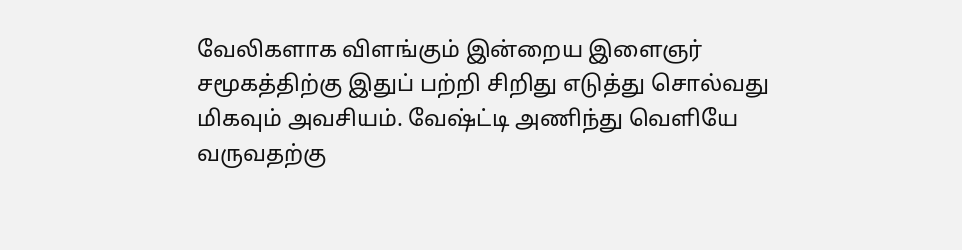வேலிகளாக விளங்கும் இன்றைய இளைஞர் சமூகத்திற்கு இதுப் பற்றி சிறிது எடுத்து சொல்வது மிகவும் அவசியம். வேஷ்ட்டி அணிந்து வெளியே வருவதற்கு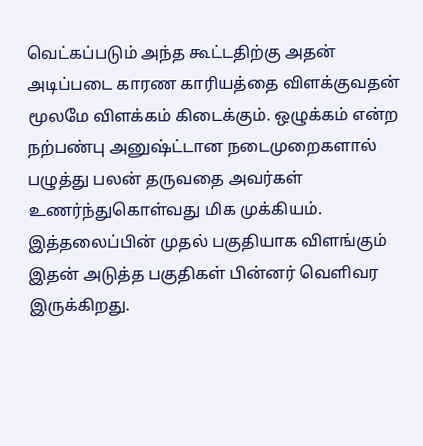வெட்கப்படும் அந்த கூட்டதிற்கு அதன் அடிப்படை காரண காரியத்தை விளக்குவதன் மூலமே விளக்கம் கிடைக்கும். ஒழுக்கம் என்ற நற்பண்பு அனுஷ்ட்டான நடைமுறைகளால் பழுத்து பலன் தருவதை அவர்கள் உணர்ந்துகொள்வது மிக முக்கியம். இத்தலைப்பின் முதல் பகுதியாக விளங்கும் இதன் அடுத்த பகுதிகள் பின்னர் வெளிவர இருக்கிறது.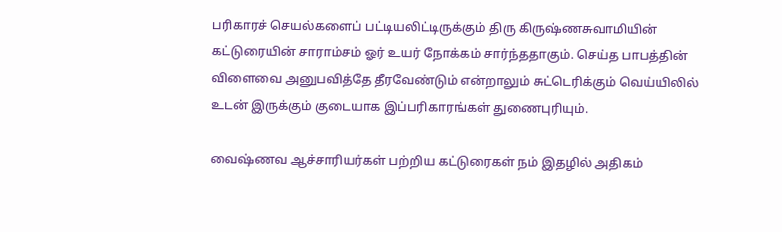பரிகாரச் செயல்களைப் பட்டியலிட்டிருக்கும் திரு கிருஷ்ணசுவாமியின் கட்டுரையின் சாராம்சம் ஓர் உயர் நோக்கம் சார்ந்ததாகும். செய்த பாபத்தின் விளைவை அனுபவித்தே தீரவேண்டும் என்றாலும் சுட்டெரிக்கும் வெய்யிலில் உடன் இருக்கும் குடையாக இப்பரிகாரங்கள் துணைபுரியும்.

வைஷ்ணவ ஆச்சாரியர்கள் பற்றிய கட்டுரைகள் நம் இதழில் அதிகம்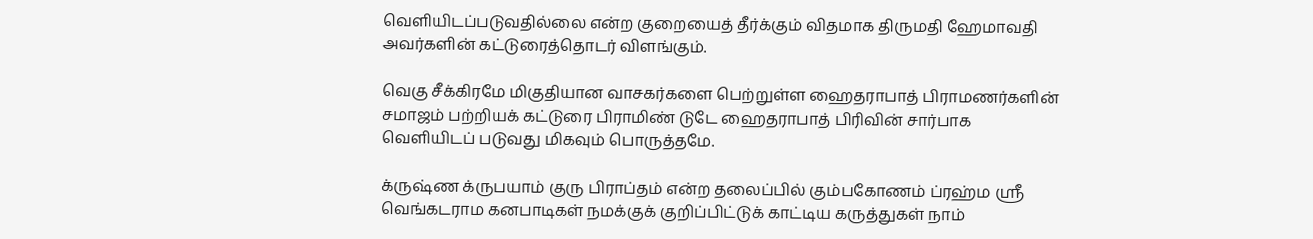வெளியிடப்படுவதில்லை என்ற குறையைத் தீர்க்கும் விதமாக திருமதி ஹேமாவதி அவர்களின் கட்டுரைத்தொடர் விளங்கும்.

வெகு சீக்கிரமே மிகுதியான வாசகர்களை பெற்றுள்ள ஹைதராபாத் பிராமணர்களின் சமாஜம் பற்றியக் கட்டுரை பிராமிண் டுடே ஹைதராபாத் பிரிவின் சார்பாக வெளியிடப் படுவது மிகவும் பொருத்தமே.

க்ருஷ்ண க்ருபயாம் குரு பிராப்தம் என்ற தலைப்பில் கும்பகோணம் ப்ரஹ்ம ஸ்ரீ வெங்கடராம கனபாடிகள் நமக்குக் குறிப்பிட்டுக் காட்டிய கருத்துகள் நாம்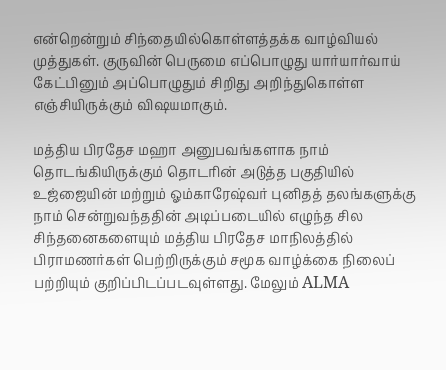என்றென்றும் சிந்தையில்கொள்ளத்தக்க வாழ்வியல் முத்துகள். குருவின் பெருமை எப்பொழுது யார்யார்வாய் கேட்பினும் அப்பொழுதும் சிறிது அறிந்துகொள்ள எஞ்சியிருக்கும் விஷயமாகும்.

மத்திய பிரதேச மஹா அனுபவங்களாக நாம் தொடங்கியிருக்கும் தொடரின் அடுத்த பகுதியில் உஜ்ஜையின் மற்றும் ஓம்காரேஷ்வர் புனிதத் தலங்களுக்கு நாம் சென்றுவந்ததின் அடிப்படையில் எழுந்த சில சிந்தனைகளையும் மத்திய பிரதேச மாநிலத்தில் பிராமணர்கள் பெற்றிருக்கும் சமூக வாழ்க்கை நிலைப் பற்றியும் குறிப்பிடப்படவுள்ளது. மேலும் ALMA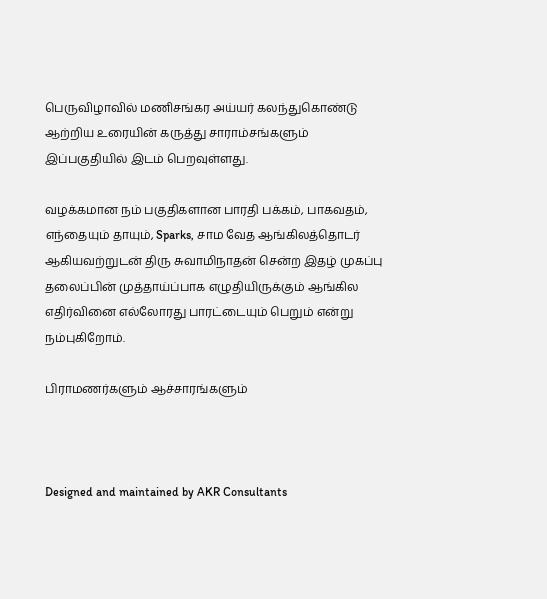பெருவிழாவில் மணிசங்கர அய்யர் கலந்துகொண்டு ஆற்றிய உரையின் கருத்து சாராம்சங்களும் இப்பகுதியில் இடம் பெறவுள்ளது.

வழக்கமான நம் பகுதிகளான பாரதி பக்கம், பாகவதம், எந்தையும் தாயும், Sparks, சாம வேத ஆங்கிலத்தொடர் ஆகியவற்றுடன் திரு சுவாமிநாதன் சென்ற இதழ் முகப்பு தலைப்பின் முத்தாய்ப்பாக எழுதியிருக்கும் ஆங்கில எதிர்வினை எல்லோரது பாரட்டையும் பெறும் என்று நம்புகிறோம்.

பிராமணர்களும் ஆச்சாரங்களும்



Designed and maintained by AKR Consultants